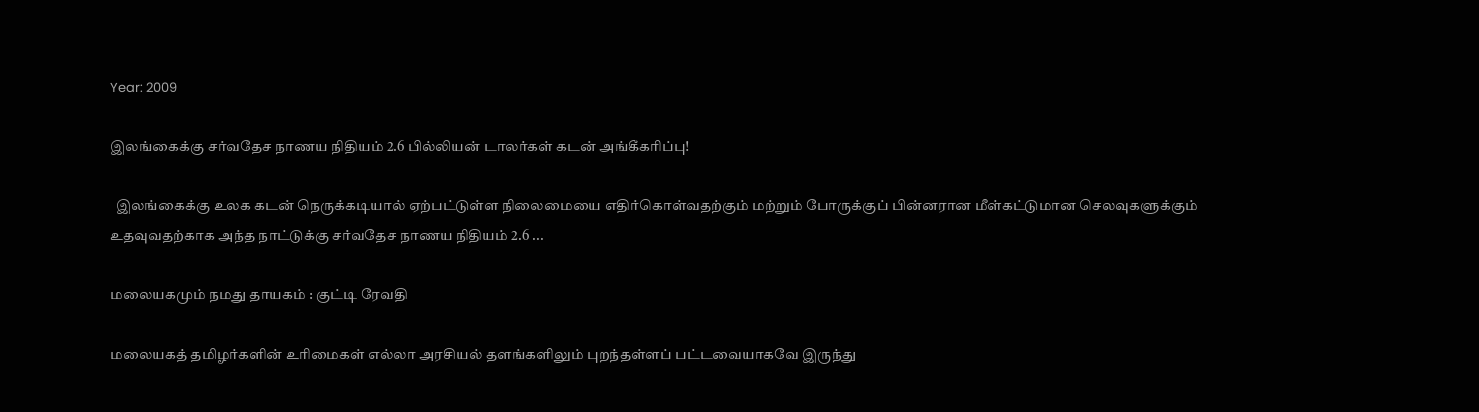Year: 2009

இலங்கைக்கு சர்வதேச நாணய நிதியம் 2.6 பில்லியன் டாலர்கள் கடன் அங்கீகரிப்பு!

  இலங்கைக்கு உலக கடன் நெருக்கடியால் ஏற்பட்டுள்ள நிலைமையை எதிர்கொள்வதற்கும் மற்றும் போருக்குப் பின்னரான மீள்கட்டுமான செலவுகளுக்கும் உதவுவதற்காக அந்த நாட்டுக்கு சர்வதேச நாணய நிதியம் 2.6 ...

மலையகமும் நமது தாயகம் : குட்டி ரேவதி

மலையகத் தமிழர்களின் உரிமைகள் எல்லா அரசியல் தளங்களிலும் புறந்தள்ளப் பட்டவையாகவே இருந்து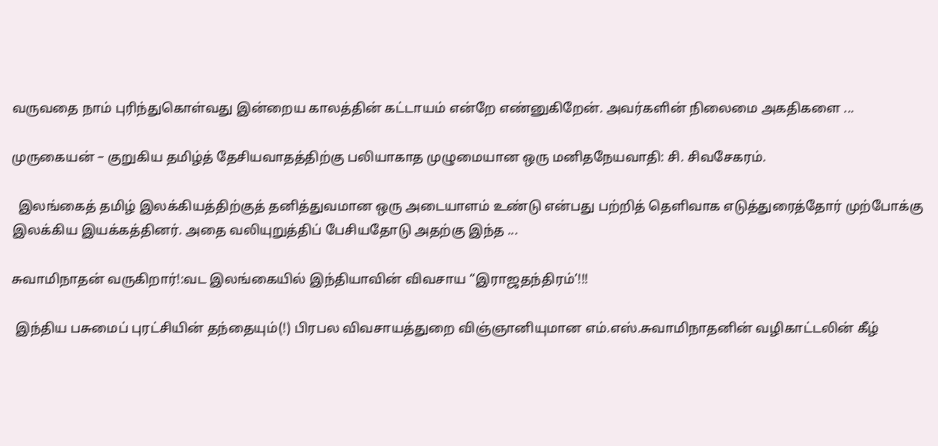வருவதை நாம் புரிந்துகொள்வது இன்றைய காலத்தின் கட்டாயம் என்றே எண்னுகிறேன். அவர்களின் நிலைமை அகதிகளை ...

முருகையன் – குறுகிய தமிழ்த் தேசியவாதத்திற்கு பலியாகாத முழுமையான ஒரு மனிதநேயவாதி: சி. சிவசேகரம்.

  இலங்கைத் தமிழ் இலக்கியத்திற்குத் தனித்துவமான ஒரு அடையாளம் உண்டு என்பது பற்றித் தெளிவாக எடுத்துரைத்தோர் முற்போக்கு இலக்கிய இயக்கத்தினர். அதை வலியுறுத்திப் பேசியதோடு அதற்கு இந்த ...

சுவாமிநாதன் வருகிறார்!:வட இலங்கையில் இந்தியாவின் விவசாய “இராஜதந்திரம்’!!!

 இந்திய பசுமைப் புரட்சியின் தந்தையும்(!) பிரபல விவசாயத்துறை விஞ்ஞானியுமான எம்.எஸ்.சுவாமிநாதனின் வழிகாட்டலின் கீழ்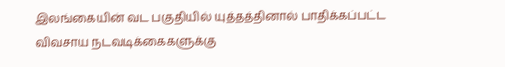இலங்கையின் வட பகுதியில் யுத்தத்தினால் பாதிக்கப்பட்ட விவசாய நடவடிக்கைகளுக்கு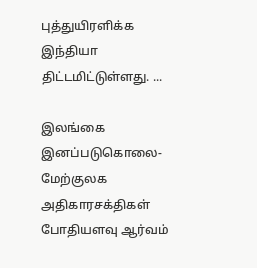புத்துயிரளிக்க இந்தியா திட்டமிட்டுள்ளது. ...

இலங்கை இனப்படுகொலை- மேற்குலக அதிகாரசக்திகள் போதியளவு ஆர்வம்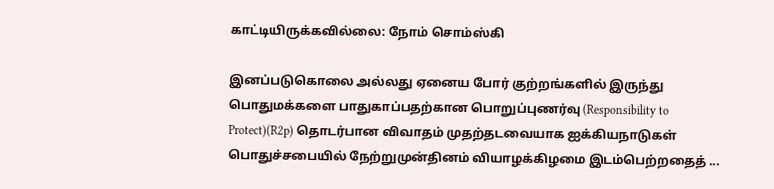காட்டியிருக்கவில்லை: நோம் சொம்ஸ்கி

இனப்படுகொலை அல்லது ஏனைய போர் குற்றங்களில் இருந்து பொதுமக்களை பாதுகாப்பதற்கான பொறுப்புணர்வு (Responsibility to Protect)(R2p) தொடர்பான விவாதம் முதற்தடவையாக ஐக்கியநாடுகள் பொதுச்சபையில் நேற்றுமுன்தினம் வியாழக்கிழமை இடம்பெற்றதைத் ...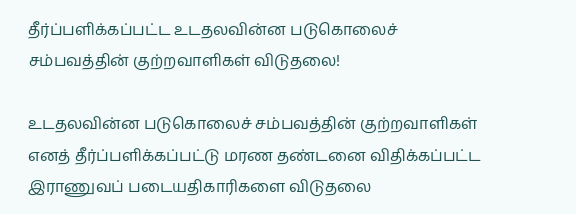தீர்ப்பளிக்கப்பட்ட உடதலவின்ன படுகொலைச் சம்பவத்தின் குற்றவாளிகள் விடுதலை!

உடதலவின்ன படுகொலைச் சம்பவத்தின் குற்றவாளிகள் எனத் தீர்ப்பளிக்கப்பட்டு மரண தண்டனை விதிக்கப்பட்ட இராணுவப் படையதிகாரிகளை விடுதலை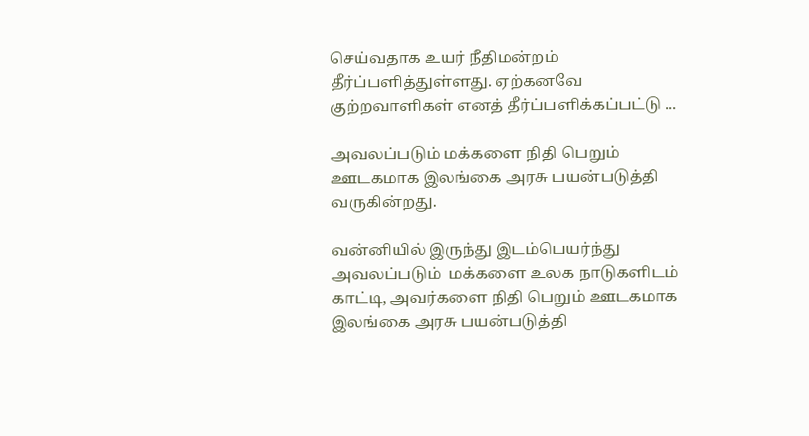செய்வதாக உயர் நீதிமன்றம் தீர்ப்பளித்துள்ளது. ஏற்கனவே குற்றவாளிகள் எனத் தீர்ப்பளிக்கப்பட்டு ...

அவலப்படும் மக்களை நிதி பெறும் ஊடகமாக இலங்கை அரசு பயன்படுத்தி வருகின்றது.

வன்னியில் இருந்து இடம்பெயர்ந்து அவலப்படும்  மக்களை உலக நாடுகளிடம் காட்டி, அவர்களை நிதி பெறும் ஊடகமாக இலங்கை அரசு பயன்படுத்தி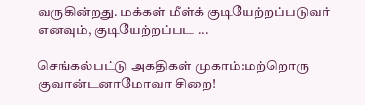வருகின்றது. மக்கள் மீள்க் குடியேற்றப்படுவர் எனவும், குடியேற்றப்பட ...

செங்கல்பட்டு அகதிகள் முகாம்:மற்றொரு குவான்டனாமோவா சிறை!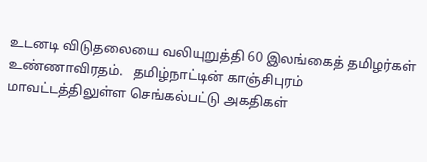உடனடி விடுதலையை வலியுறுத்தி 60 இலங்கைத் தமிழர்கள் உண்ணாவிரதம்.   தமிழ்நாட்டின் காஞ்சிபுரம் மாவட்டத்திலுள்ள செங்கல்பட்டு அகதிகள்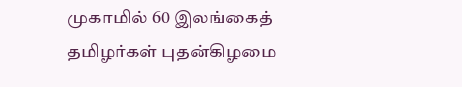முகாமில் 60 இலங்கைத் தமிழர்கள் புதன்கிழமை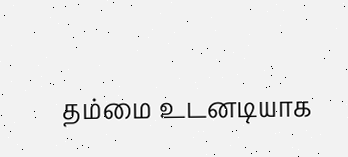தம்மை உடனடியாக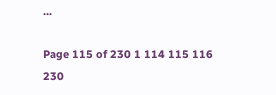...

Page 115 of 230 1 114 115 116 230